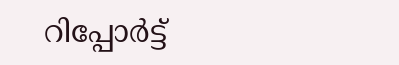റിപ്പോര്‍ട്ട്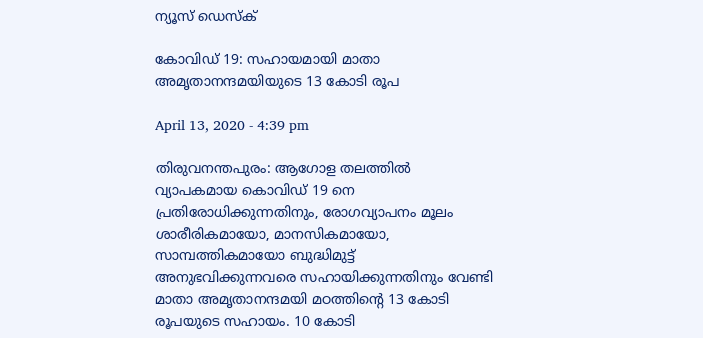ന്യൂസ് ഡെസ്ക്

കോവിഡ് 19: സഹായമായി മാതാ അമൃതാനന്ദമയിയുടെ 13 കോടി രൂപ

April 13, 2020 - 4:39 pm

തിരുവനന്തപുരം: ആഗോള തലത്തില്‍ വ്യാപകമായ കൊവിഡ് 19 നെ പ്രതിരോധിക്കുന്നതിനും, രോഗവ്യാപനം മൂലം ശാരീരികമായോ, മാനസികമായോ, സാമ്പത്തികമായോ ബുദ്ധിമുട്ട് അനുഭവിക്കുന്നവരെ സഹായിക്കുന്നതിനും വേണ്ടി മാതാ അമൃതാനന്ദമയി മഠത്തിന്റെ 13 കോടി രൂപയുടെ സഹായം. 10 കോടി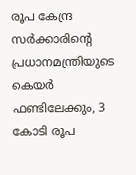രൂപ കേന്ദ്ര സര്‍ക്കാരിന്റെ പ്രധാനമന്ത്രിയുടെ കെയര്‍ ഫണ്ടിലേക്കും, 3 കോടി രൂപ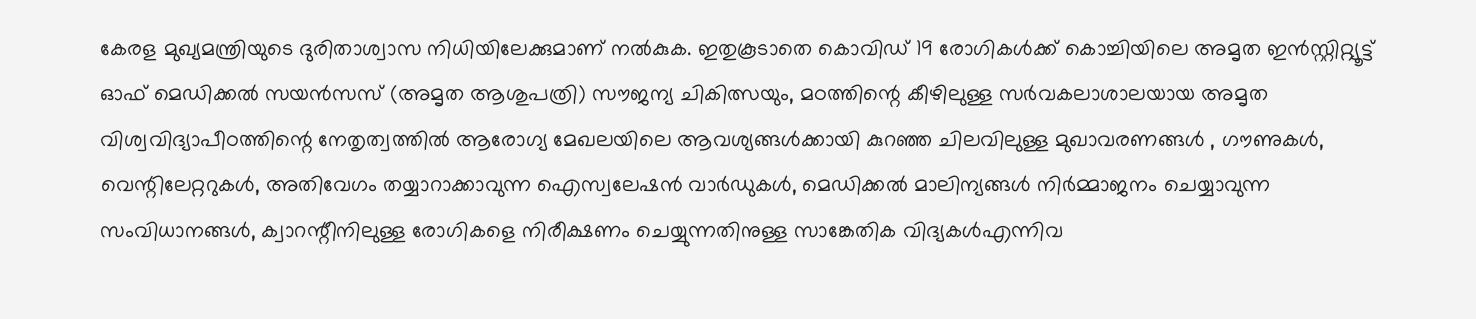കേരള മുഖ്യമന്ത്രിയുടെ ദുരിതാശ്വാസ നിധിയിലേക്കുമാണ് നല്‍കുക. ഇതുകൂടാതെ കൊവിഡ് 19 രോഗികള്‍ക്ക് കൊച്ചിയിലെ അമൃത ഇന്‍സ്റ്റിറ്റ്യൂട്ട് ഓഫ് മെഡിക്കല്‍ സയന്‍സസ് (അമൃത ആശുപത്രി) സൗജന്യ ചികിത്സയും, മഠത്തിന്റെ കീഴിലുള്ള സര്‍വകലാശാലയായ അമൃത വിശ്വവിദ്യാപീഠത്തിന്റെ നേതൃത്വത്തില്‍ ആരോഗ്യ മേഖലയിലെ ആവശ്യങ്ങള്‍ക്കായി കുറഞ്ഞ ചിലവിലുള്ള മുഖാവരണങ്ങള്‍ , ഗൗണുകള്‍, വെന്റിലേറ്ററുകള്‍, അതിവേഗം തയ്യാറാക്കാവുന്ന ഐസ്വലേഷന്‍ വാര്‍ഡുകള്‍, മെഡിക്കല്‍ മാലിന്യങ്ങള്‍ നിര്‍മ്മാജനം ചെയ്യാവുന്ന സംവിധാനങ്ങള്‍, ക്വാറന്റീനിലുള്ള രോഗികളെ നിരീക്ഷണം ചെയ്യുന്നതിനുള്ള സാങ്കേതിക വിദ്യകള്‍എന്നിവ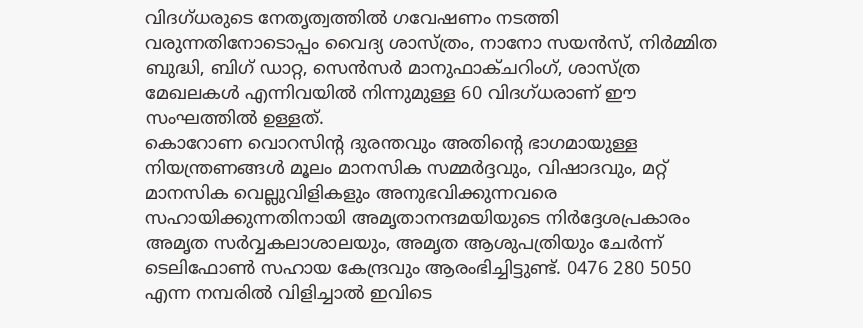വിദഗ്ധരുടെ നേതൃത്വത്തില്‍ ഗവേഷണം നടത്തി വരുന്നതിനോടൊപ്പം വൈദ്യ ശാസ്ത്രം, നാനോ സയന്‍സ്, നിര്‍മ്മിത ബുദ്ധി, ബിഗ് ഡാറ്റ, സെന്‍സര്‍ മാനുഫാക്ചറിംഗ്, ശാസ്ത്ര മേഖലകള്‍ എന്നിവയില്‍ നിന്നുമുള്ള 60 വിദഗ്ധരാണ് ഈ സംഘത്തില്‍ ഉള്ളത്.
കൊറോണ വൊറസിന്റ ദുരന്തവും അതിന്റെ ഭാഗമായുള്ള നിയന്ത്രണങ്ങള്‍ മൂലം മാനസിക സമ്മര്‍ദ്ദവും, വിഷാദവും, മറ്റ് മാനസിക വെല്ലുവിളികളും അനുഭവിക്കുന്നവരെ സഹായിക്കുന്നതിനായി അമൃതാനന്ദമയിയുടെ നിര്‍ദ്ദേശപ്രകാരം അമൃത സര്‍വ്വകലാശാലയും, അമൃത ആശുപത്രിയും ചേര്‍ന്ന് ടെലിഫോണ്‍ സഹായ കേന്ദ്രവും ആരംഭിച്ചിട്ടുണ്ട്. 0476 280 5050 എന്ന നമ്പരില്‍ വിളിച്ചാല്‍ ഇവിടെ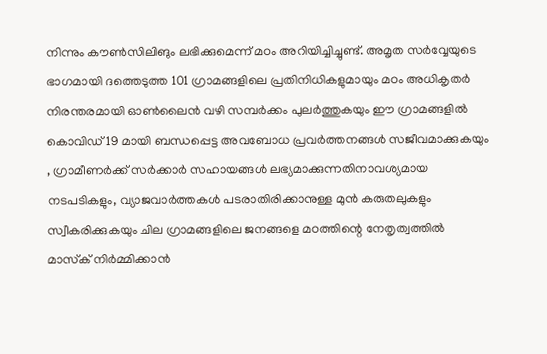നിന്നും കൗണ്‍സിലിങും ലഭിക്കുമെന്ന് മഠം അറിയിച്ചിച്ചുണ്ട്. അമൃത സര്‍വ്വേയുടെ ഭാഗമായി ദത്തെടുത്ത 101 ഗ്രാമങ്ങളിലെ പ്രതിനിധികളുമായും മഠം അധികൃതര്‍ നിരന്തരമായി ഓണ്‍ലൈന്‍ വഴി സമ്പര്‍ക്കം പുലര്‍ത്തുകയും ഈ ഗ്രാമങ്ങളില്‍ കൊവിഡ് 19 മായി ബന്ധപ്പെട്ട അവബോധ പ്രവര്‍ത്തനങ്ങള്‍ സജീവമാക്കുകയും , ഗ്രാമീണര്‍ക്ക് സര്‍ക്കാര്‍ സഹായങ്ങള്‍ ലഭ്യമാക്കുന്നതിനാവശ്യമായ നടപടികളും, വ്യാജവാര്‍ത്തകള്‍ പടരാതിരിക്കാനുള്ള മുന്‍ കരുതലുകളും സ്വീകരിക്കുകയും ചില ഗ്രാമങ്ങളിലെ ജനങ്ങളെ മഠത്തിന്റെ നേതൃത്വത്തില്‍ മാസ്‌ക് നിര്‍മ്മിക്കാന്‍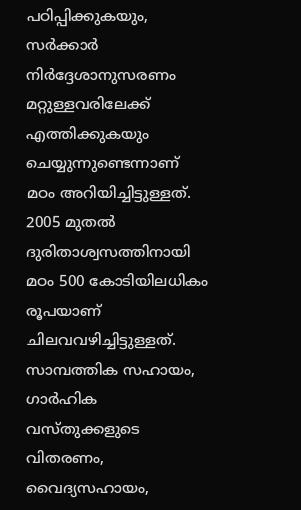പഠിപ്പിക്കുകയും, സര്‍ക്കാര്‍ നിര്‍ദ്ദേശാനുസരണം മറ്റുള്ളവരിലേക്ക് എത്തിക്കുകയും ചെയ്യുന്നുണ്ടെന്നാണ്‌ മഠം അറിയിച്ചിട്ടുള്ളത്. 2005 മുതല്‍ ദുരിതാശ്വസത്തിനായി മഠം 500 കോടിയിലധികം രൂപയാണ് ചിലവവഴിച്ചിട്ടുള്ളത്. സാമ്പത്തിക സഹായം, ഗാര്‍ഹിക വസ്തുക്കളുടെ വിതരണം, വൈദ്യസഹായം,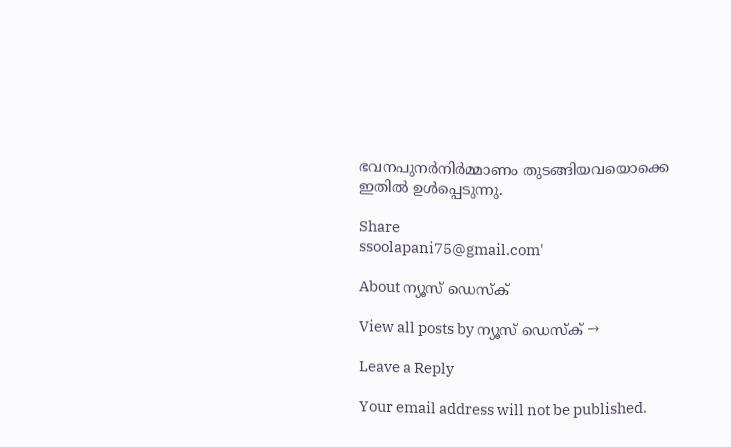ഭവനപുനര്‍നിര്‍മ്മാണം തുടങ്ങിയവയൊക്കെ ഇതില്‍ ഉള്‍പ്പെടുന്നു.

Share
ssoolapani75@gmail.com'

About ന്യൂസ് ഡെസ്ക്

View all posts by ന്യൂസ് ഡെസ്ക് →

Leave a Reply

Your email address will not be published.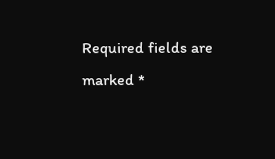Required fields are marked *